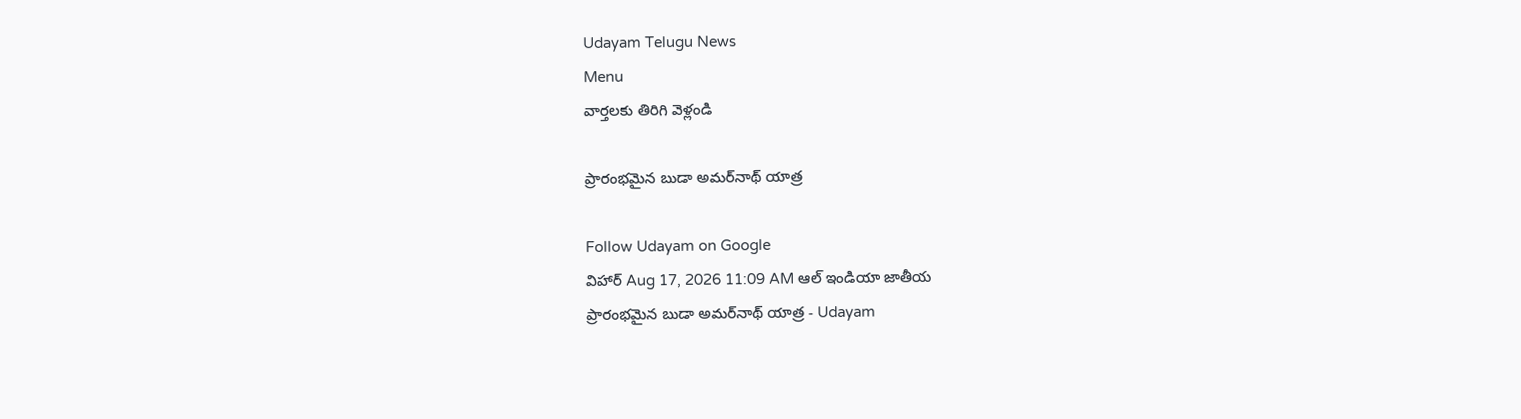Udayam Telugu News
Menu
వార్తలకు తిరిగి వెళ్లండి

ప్రారంభమైన బుడా అమర్‌నాథ్‌ యాత్ర

Follow Udayam on Google
విహార్ Aug 17, 2026 11:09 AM ఆల్ ఇండియా జాతీయ
ప్రారంభమైన బుడా అమర్‌నాథ్‌ యాత్ర - Udayam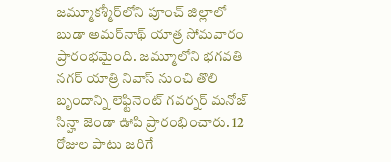జమ్మూకశ్మీర్‌లోని పూంచ్‌ జిల్లాలో బుడా అమర్‌నాథ్‌ యాత్ర సోమవారం ప్రారంభమైంది. జమ్మూలోని భగవతి నగర్‌ యాత్రి నివాస్‌ నుంచి తొలి బృందాన్ని లెఫ్టినెంట్‌ గవర్నర్‌ మనోజ్‌ సిన్హా జెండా ఊపి ప్రారంభించారు. 12 రోజుల పాటు జరిగే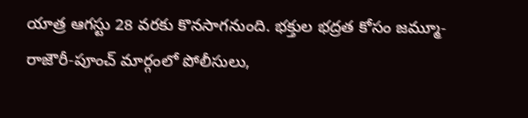యాత్ర ఆగస్టు 28 వరకు కొనసాగనుంది. భక్తుల భద్రత కోసం జమ్మూ-రాజౌరీ-పూంచ్‌ మార్గంలో పోలీసులు,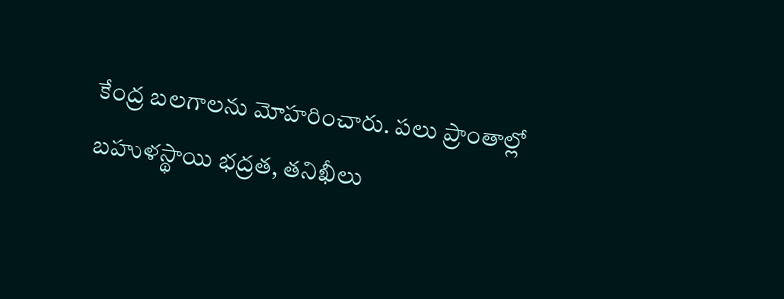కేంద్ర బలగాలను మోహరించారు. పలు ప్రాంతాల్లో బహుళస్థాయి భద్రత, తనిఖీలు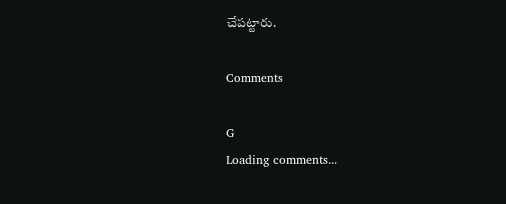చేపట్టారు.

Comments

G
Loading comments...